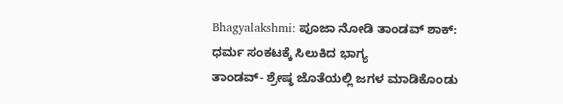Bhagyalakshmi: ಪೂಜಾ ನೋಡಿ ತಾಂಡವ್ ಶಾಕ್: ಧರ್ಮ ಸಂಕಟಕ್ಕೆ ಸಿಲುಕಿದ ಭಾಗ್ಯ
ತಾಂಡವ್- ಶ್ರೇಷ್ಠ ಜೊತೆಯಲ್ಲಿ ಜಗಳ ಮಾಡಿಕೊಂಡು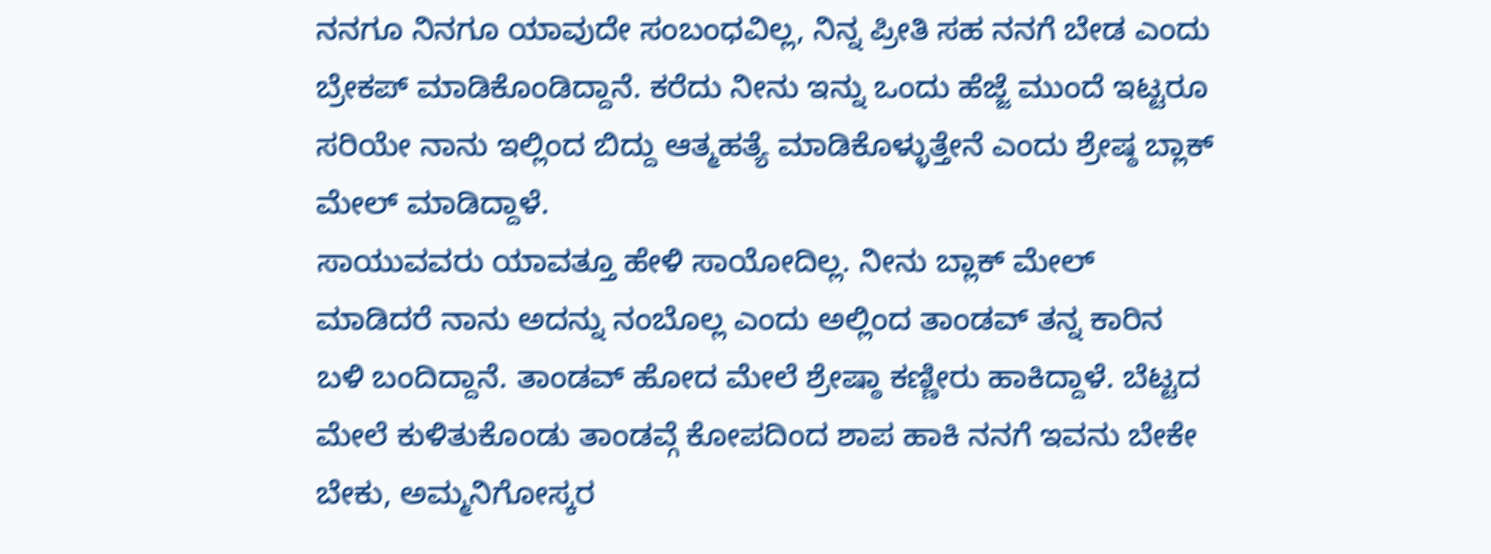ನನಗೂ ನಿನಗೂ ಯಾವುದೇ ಸಂಬಂಧವಿಲ್ಲ, ನಿನ್ನ ಪ್ರೀತಿ ಸಹ ನನಗೆ ಬೇಡ ಎಂದು ಬ್ರೇಕಪ್ ಮಾಡಿಕೊಂಡಿದ್ದಾನೆ. ಕರೆದು ನೀನು ಇನ್ನು ಒಂದು ಹೆಜ್ಜೆ ಮುಂದೆ ಇಟ್ಟರೂ ಸರಿಯೇ ನಾನು ಇಲ್ಲಿಂದ ಬಿದ್ದು ಆತ್ಮಹತ್ಯೆ ಮಾಡಿಕೊಳ್ಳುತ್ತೇನೆ ಎಂದು ಶ್ರೇಷ್ಠ ಬ್ಲಾಕ್ ಮೇಲ್ ಮಾಡಿದ್ದಾಳೆ.
ಸಾಯುವವರು ಯಾವತ್ತೂ ಹೇಳಿ ಸಾಯೋದಿಲ್ಲ. ನೀನು ಬ್ಲಾಕ್ ಮೇಲ್ ಮಾಡಿದರೆ ನಾನು ಅದನ್ನು ನಂಬೊಲ್ಲ ಎಂದು ಅಲ್ಲಿಂದ ತಾಂಡವ್ ತನ್ನ ಕಾರಿನ ಬಳಿ ಬಂದಿದ್ದಾನೆ. ತಾಂಡವ್ ಹೋದ ಮೇಲೆ ಶ್ರೇಷ್ಠಾ ಕಣ್ಣೀರು ಹಾಕಿದ್ದಾಳೆ. ಬೆಟ್ಟದ ಮೇಲೆ ಕುಳಿತುಕೊಂಡು ತಾಂಡವ್ಗೆ ಕೋಪದಿಂದ ಶಾಪ ಹಾಕಿ ನನಗೆ ಇವನು ಬೇಕೇ ಬೇಕು, ಅಮ್ಮನಿಗೋಸ್ಕರ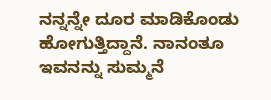ನನ್ನನ್ನೇ ದೂರ ಮಾಡಿಕೊಂಡು ಹೋಗುತ್ತಿದ್ದಾನೆ. ನಾನಂತೂ ಇವನನ್ನು ಸುಮ್ಮನೆ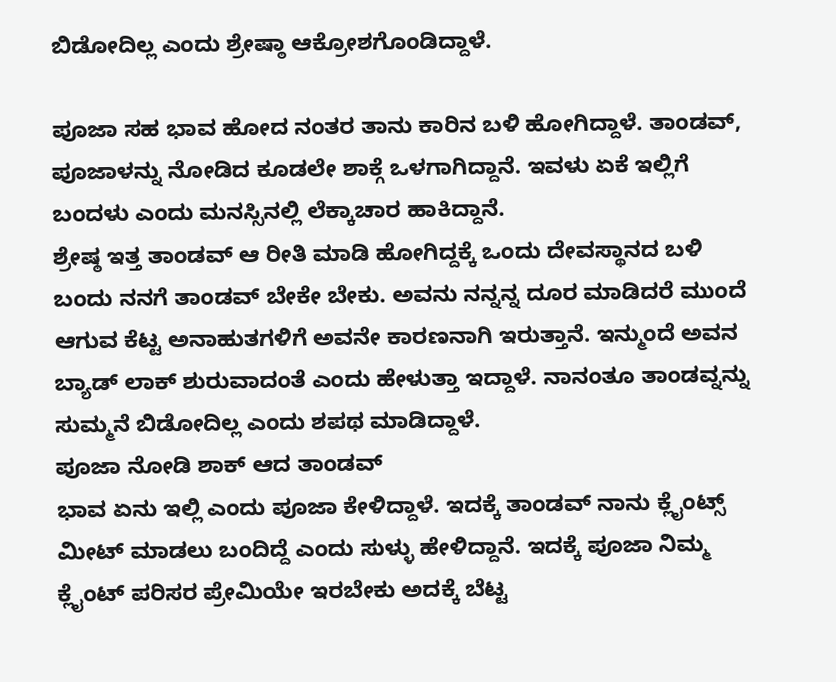ಬಿಡೋದಿಲ್ಲ ಎಂದು ಶ್ರೇಷ್ಠಾ ಆಕ್ರೋಶಗೊಂಡಿದ್ದಾಳೆ.

ಪೂಜಾ ಸಹ ಭಾವ ಹೋದ ನಂತರ ತಾನು ಕಾರಿನ ಬಳಿ ಹೋಗಿದ್ದಾಳೆ. ತಾಂಡವ್, ಪೂಜಾಳನ್ನು ನೋಡಿದ ಕೂಡಲೇ ಶಾಕ್ಗೆ ಒಳಗಾಗಿದ್ದಾನೆ. ಇವಳು ಏಕೆ ಇಲ್ಲಿಗೆ ಬಂದಳು ಎಂದು ಮನಸ್ಸಿನಲ್ಲಿ ಲೆಕ್ಕಾಚಾರ ಹಾಕಿದ್ದಾನೆ.
ಶ್ರೇಷ್ಠ ಇತ್ತ ತಾಂಡವ್ ಆ ರೀತಿ ಮಾಡಿ ಹೋಗಿದ್ದಕ್ಕೆ ಒಂದು ದೇವಸ್ಥಾನದ ಬಳಿ ಬಂದು ನನಗೆ ತಾಂಡವ್ ಬೇಕೇ ಬೇಕು. ಅವನು ನನ್ನನ್ನ ದೂರ ಮಾಡಿದರೆ ಮುಂದೆ ಆಗುವ ಕೆಟ್ಟ ಅನಾಹುತಗಳಿಗೆ ಅವನೇ ಕಾರಣನಾಗಿ ಇರುತ್ತಾನೆ. ಇನ್ಮುಂದೆ ಅವನ ಬ್ಯಾಡ್ ಲಾಕ್ ಶುರುವಾದಂತೆ ಎಂದು ಹೇಳುತ್ತಾ ಇದ್ದಾಳೆ. ನಾನಂತೂ ತಾಂಡವ್ನನ್ನು ಸುಮ್ಮನೆ ಬಿಡೋದಿಲ್ಲ ಎಂದು ಶಪಥ ಮಾಡಿದ್ದಾಳೆ.
ಪೂಜಾ ನೋಡಿ ಶಾಕ್ ಆದ ತಾಂಡವ್
ಭಾವ ಏನು ಇಲ್ಲಿ ಎಂದು ಪೂಜಾ ಕೇಳಿದ್ದಾಳೆ. ಇದಕ್ಕೆ ತಾಂಡವ್ ನಾನು ಕ್ಲೈಂಟ್ಸ್ ಮೀಟ್ ಮಾಡಲು ಬಂದಿದ್ದೆ ಎಂದು ಸುಳ್ಳು ಹೇಳಿದ್ದಾನೆ. ಇದಕ್ಕೆ ಪೂಜಾ ನಿಮ್ಮ ಕ್ಲೈಂಟ್ ಪರಿಸರ ಪ್ರೇಮಿಯೇ ಇರಬೇಕು ಅದಕ್ಕೆ ಬೆಟ್ಟ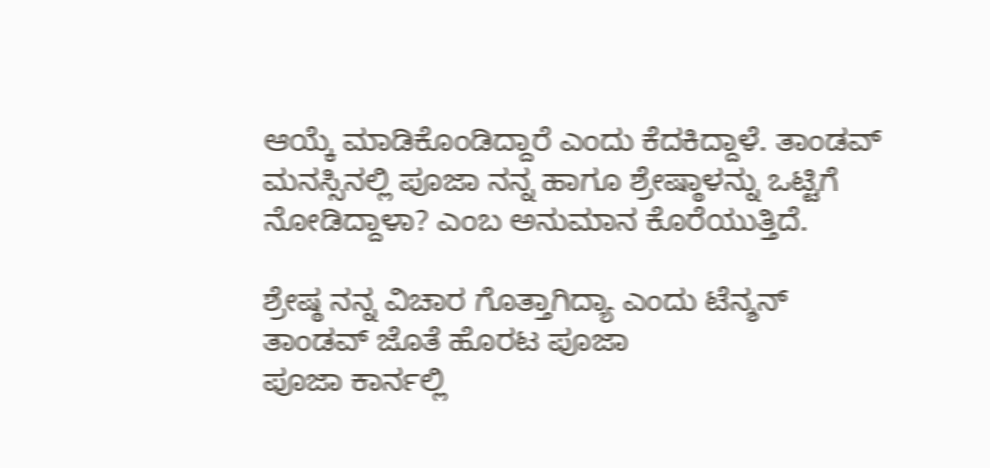ಆಯ್ಕೆ ಮಾಡಿಕೊಂಡಿದ್ದಾರೆ ಎಂದು ಕೆದಕಿದ್ದಾಳೆ. ತಾಂಡವ್ ಮನಸ್ಸಿನಲ್ಲಿ ಪೂಜಾ ನನ್ನ ಹಾಗೂ ಶ್ರೇಷ್ಠಾಳನ್ನು ಒಟ್ಟಿಗೆ ನೋಡಿದ್ದಾಳಾ? ಎಂಬ ಅನುಮಾನ ಕೊರೆಯುತ್ತಿದೆ.

ಶ್ರೇಷ್ಠ ನನ್ನ ವಿಚಾರ ಗೊತ್ತಾಗಿದ್ಯಾ ಎಂದು ಟೆನ್ಶನ್
ತಾಂಡವ್ ಜೊತೆ ಹೊರಟ ಪೂಜಾ
ಪೂಜಾ ಕಾರ್ನಲ್ಲಿ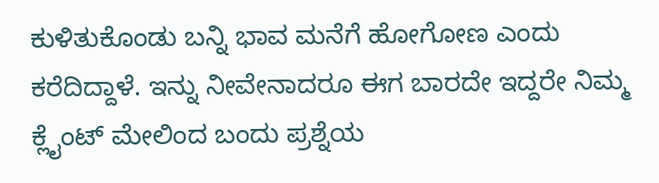ಕುಳಿತುಕೊಂಡು ಬನ್ನಿ ಭಾವ ಮನೆಗೆ ಹೋಗೋಣ ಎಂದು ಕರೆದಿದ್ದಾಳೆ. ಇನ್ನು ನೀವೇನಾದರೂ ಈಗ ಬಾರದೇ ಇದ್ದರೇ ನಿಮ್ಮ ಕ್ಲೈಂಟ್ ಮೇಲಿಂದ ಬಂದು ಪ್ರಶ್ನೆಯ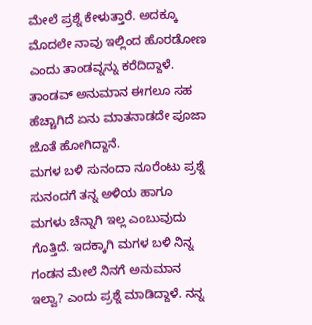ಮೇಲೆ ಪ್ರಶ್ನೆ ಕೇಳುತ್ತಾರೆ. ಅದಕ್ಕೂ ಮೊದಲೇ ನಾವು ಇಲ್ಲಿಂದ ಹೊರಡೋಣ ಎಂದು ತಾಂಡವ್ನನ್ನು ಕರೆದಿದ್ದಾಳೆ. ತಾಂಡವ್ ಅನುಮಾನ ಈಗಲೂ ಸಹ ಹೆಚ್ಚಾಗಿದೆ ಏನು ಮಾತನಾಡದೇ ಪೂಜಾ ಜೊತೆ ಹೋಗಿದ್ದಾನೆ.
ಮಗಳ ಬಳಿ ಸುನಂದಾ ನೂರೆಂಟು ಪ್ರಶ್ನೆ
ಸುನಂದಗೆ ತನ್ನ ಅಳಿಯ ಹಾಗೂ ಮಗಳು ಚೆನ್ನಾಗಿ ಇಲ್ಲ ಎಂಬುವುದು ಗೊತ್ತಿದೆ. ಇದಕ್ಕಾಗಿ ಮಗಳ ಬಳಿ ನಿನ್ನ ಗಂಡನ ಮೇಲೆ ನಿನಗೆ ಅನುಮಾನ ಇಲ್ವಾ? ಎಂದು ಪ್ರಶ್ನೆ ಮಾಡಿದ್ದಾಳೆ. ನನ್ನ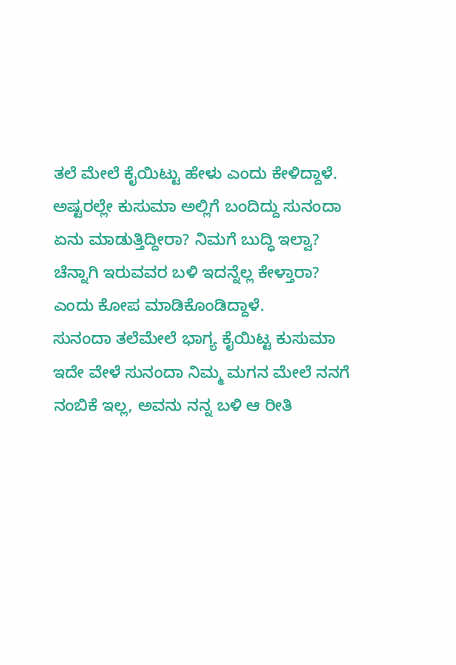ತಲೆ ಮೇಲೆ ಕೈಯಿಟ್ಟು ಹೇಳು ಎಂದು ಕೇಳಿದ್ದಾಳೆ. ಅಷ್ಟರಲ್ಲೇ ಕುಸುಮಾ ಅಲ್ಲಿಗೆ ಬಂದಿದ್ದು ಸುನಂದಾ ಏನು ಮಾಡುತ್ತಿದ್ದೀರಾ? ನಿಮಗೆ ಬುದ್ಧಿ ಇಲ್ವಾ? ಚೆನ್ನಾಗಿ ಇರುವವರ ಬಳಿ ಇದನ್ನೆಲ್ಲ ಕೇಳ್ತಾರಾ? ಎಂದು ಕೋಪ ಮಾಡಿಕೊಂಡಿದ್ದಾಳೆ.
ಸುನಂದಾ ತಲೆಮೇಲೆ ಭಾಗ್ಯ ಕೈಯಿಟ್ಟ ಕುಸುಮಾ
ಇದೇ ವೇಳೆ ಸುನಂದಾ ನಿಮ್ಮ ಮಗನ ಮೇಲೆ ನನಗೆ ನಂಬಿಕೆ ಇಲ್ಲ, ಅವನು ನನ್ನ ಬಳಿ ಆ ರೀತಿ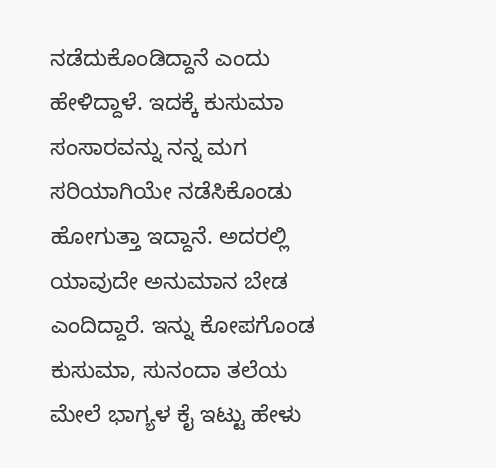ನಡೆದುಕೊಂಡಿದ್ದಾನೆ ಎಂದು ಹೇಳಿದ್ದಾಳೆ. ಇದಕ್ಕೆ ಕುಸುಮಾ ಸಂಸಾರವನ್ನು ನನ್ನ ಮಗ ಸರಿಯಾಗಿಯೇ ನಡೆಸಿಕೊಂಡು ಹೋಗುತ್ತಾ ಇದ್ದಾನೆ. ಅದರಲ್ಲಿ ಯಾವುದೇ ಅನುಮಾನ ಬೇಡ ಎಂದಿದ್ದಾರೆ. ಇನ್ನು ಕೋಪಗೊಂಡ ಕುಸುಮಾ, ಸುನಂದಾ ತಲೆಯ ಮೇಲೆ ಭಾಗ್ಯಳ ಕೈ ಇಟ್ಟು ಹೇಳು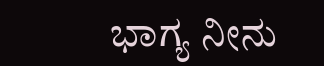ಭಾಗ್ಯ ನೀನು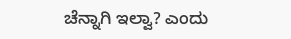ಚೆನ್ನಾಗಿ ಇಲ್ವಾ? ಎಂದು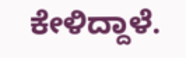ಕೇಳಿದ್ದಾಳೆ.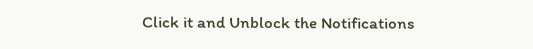Click it and Unblock the Notifications